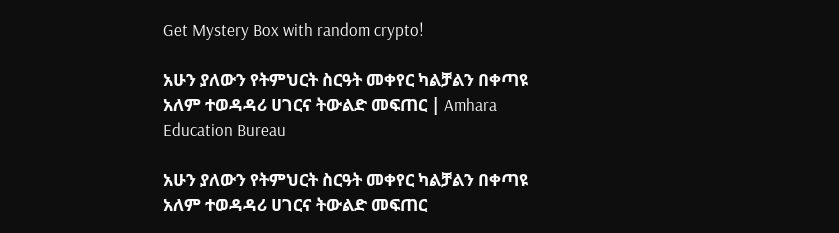Get Mystery Box with random crypto!

አሁን ያለውን የትምህርት ስርዓት መቀየር ካልቻልን በቀጣዩ አለም ተወዳዳሪ ሀገርና ትውልድ መፍጠር | Amhara Education Bureau

አሁን ያለውን የትምህርት ስርዓት መቀየር ካልቻልን በቀጣዩ አለም ተወዳዳሪ ሀገርና ትውልድ መፍጠር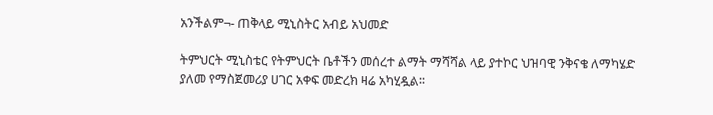አንችልም¬- ጠቅላይ ሚኒስትር አብይ አህመድ

ትምህርት ሚኒስቴር የትምህርት ቤቶችን መሰረተ ልማት ማሻሻል ላይ ያተኮር ህዝባዊ ንቅናቄ ለማካሄድ ያለመ የማስጀመሪያ ሀገር አቀፍ መድረክ ዛሬ አካሂዷል፡፡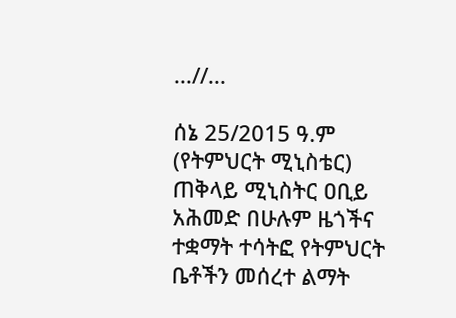...//...

ሰኔ 25/2015 ዓ.ም (የትምህርት ሚኒስቴር) ጠቅላይ ሚኒስትር ዐቢይ አሕመድ በሁሉም ዜጎችና ተቋማት ተሳትፎ የትምህርት ቤቶችን መሰረተ ልማት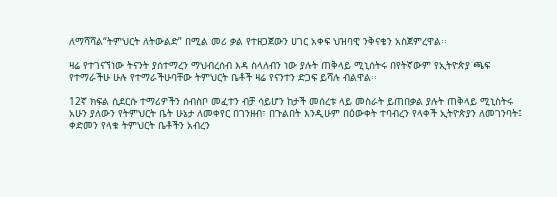ለማሻሻል“ትምህርት ለትውልድ” በሚል መሪ ቃል የተዘጋጀውን ሀገር አቀፍ ህዝባዊ ንቅናቄን አስጀምረዋል፡፡

ዛሬ የተገናኘነው ትናንት ያሰተማረን ማህብረሰብ እዳ ስላለብን ነው ያሉት ጠቅላይ ሚኒሰትሩ በየትኛውም የኢትዮጵያ ጫፍ የተማራችሁ ሁሉ የተማራችሁባቸው ትምህርት ቤቶች ዛሬ የናንተን ድጋፍ ይሻሉ ብልዋል፡፡

12ኛ ክፍል ሲደርሱ ተማሪዎችን ሰብስቦ መፈተን ብቻ ሳይሆን ከታች መሰረቱ ላይ መስራት ይጠበቃል ያሉት ጠቅላይ ሚኒስትሩ አሁን ያለውን የትምህርት ቤት ሁኔታ ለመቀየር በገንዘብ፣ በጉልበት እንዲሁም በዕውቀት ተባብረን የላቀች ኢትዮጵያን ለመገንባት፤ ቀድመን የላቁ ትምህርት ቤቶችን አብረን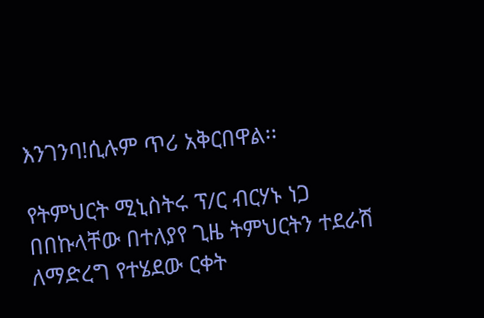እንገንባ!ሲሉም ጥሪ አቅርበዋል፡፡

የትምህርት ሚኒስትሩ ፕ/ር ብርሃኑ ነጋ በበኩላቸው በተለያየ ጊዜ ትምህርትን ተደራሽ ለማድረግ የተሄደው ርቀት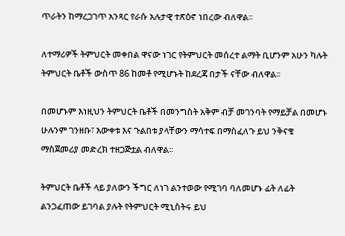ጥራትን ከማረጋገጥ አንጻር የራሱ አሉታዊ ተጽዕኖ ነበረው ብለዋል፡፡

ለተማሪዎች ትምህርት መቀበል ዋናው ነገር የትምህርት መሰረተ ልማት ቢሆንም አሁን ካሉት ትምህርት ቤቶች ውስጥ 86 ከመቶ የሚሆኑት ከደረጃ በታች ናቸው ብለዋል፡፡

በመሆኑም እነዚህን ትምህርት ቤቶች በመንግስት አቅም ብቻ መገንባት የማይቻል በመሆኑ ሁሉንም ገንዘቡ፣ እውቀቱ እና ጉልበቱ ያላቸውን ማሳተፍ በማስፈለጉ ይህ ንቅናቄ ማስጀመሪያ መድረክ ተዘጋጅቷል ብለዋል፡፡

ትምህርት ቤቶች ላይ ያለውን ችግር ለነገ ልንተወው የሚገባ ባለመሆኑ ፊት ለፊት ልንጋፈጠው ይገባል ያሉት የትምህርት ሚኒስትሩ ይህ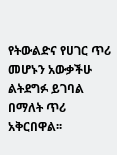የትውልድና የሀገር ጥሪ መሆኑን አውቃችሁ ልትደግፉ ይገባል በማለት ጥሪ አቅርበዋል፡፡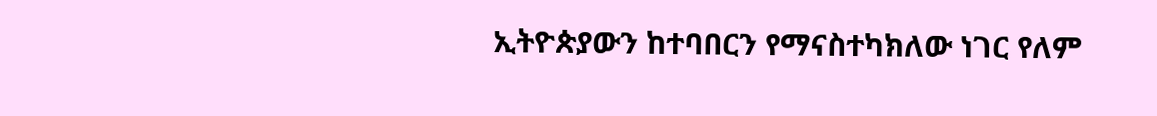ኢትዮጵያውን ከተባበርን የማናስተካክለው ነገር የለም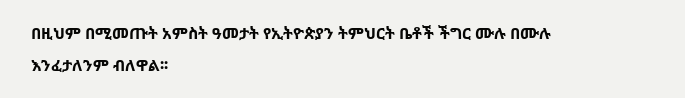በዚህም በሚመጡት አምስት ዓመታት የኢትዮጵያን ትምህርት ቤቶች ችግር ሙሉ በሙሉ እንፈታለንም ብለዋል፡፡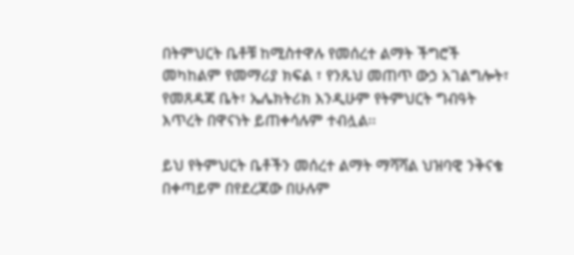በትምህርት ቤቶቹ ከሚስተዋሉ የመሰረተ ልማት ችግሮች መካከልም የመማሪያ ክፍል ፣ የንጹህ መጠጥ ውኃ አገልግሎት፣ የመጸዳጃ ቤት፣ ኤሌክትሪክ እንዲሁም የትምህርት ግብዓት እጥረት በዋናነት ይጠቀሳሉም ተብሏል፡፡

ይህ የትምህርት ቤቶችን መሰረተ ልማት ማሻሻል ህዝባዊ ንቅናቄ በቀጣይም በየደረጃው በሁሉም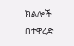ክልሎች በተዋረድ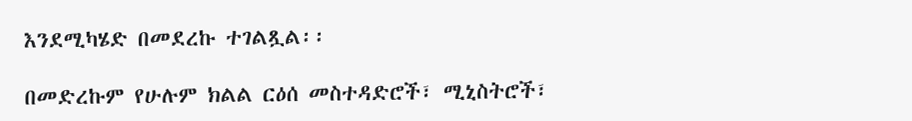እንደሚካሄድ በመደረኩ ተገልጿል፡፡

በመድረኩም የሁሉም ክልል ርዕሰ መስተዳድሮች፣ ሚኒስትሮች፣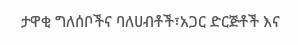ታዋቂ ግለሰቦችና ባለሀብቶች፣አጋር ድርጅቶች እና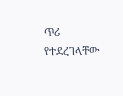ጥሪ የተደረገላቸው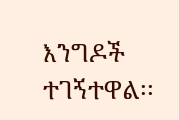እንግዶች ተገኝተዋል፡፡